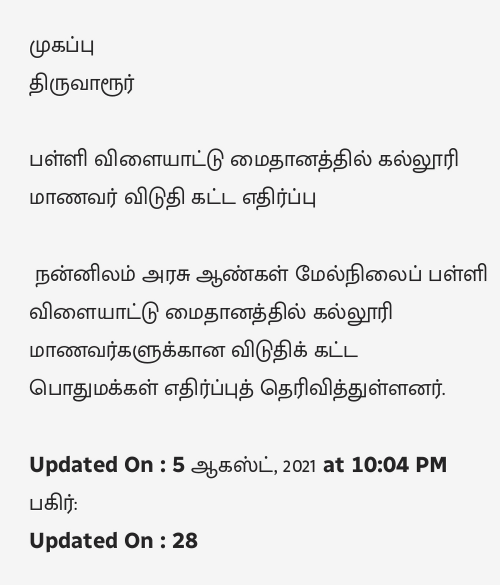முகப்பு
திருவாரூர்

பள்ளி விளையாட்டு மைதானத்தில் கல்லூரி மாணவர் விடுதி கட்ட எதிர்ப்பு

 நன்னிலம் அரசு ஆண்கள் மேல்நிலைப் பள்ளி விளையாட்டு மைதானத்தில் கல்லூரி மாணவர்களுக்கான விடுதிக் கட்ட பொதுமக்கள் எதிர்ப்புத் தெரிவித்துள்ளனர்.

Updated On : 5 ஆகஸ்ட், 2021 at 10:04 PM
பகிர்:
Updated On : 28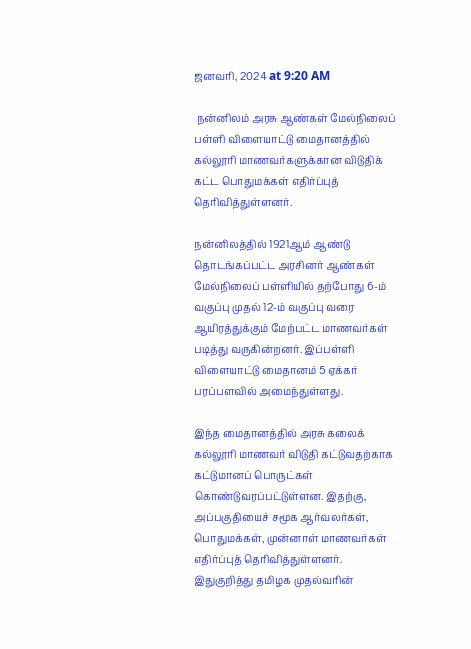ஜனவரி, 2024 at 9:20 AM

 நன்னிலம் அரசு ஆண்கள் மேல்நிலைப் பள்ளி விளையாட்டு மைதானத்தில் கல்லூரி மாணவர்களுக்கான விடுதிக் கட்ட பொதுமக்கள் எதிர்ப்புத் தெரிவித்துள்ளனர்.

நன்னிலத்தில் 1921ஆம் ஆண்டு தொடங்கப்பட்ட அரசினர் ஆண்கள் மேல்நிலைப் பள்ளியில் தற்போது 6-ம் வகுப்பு முதல் 12-ம் வகுப்பு வரை ஆயிரத்துக்கும் மேற்பட்ட மாணவர்கள் படித்து வருகின்றனர். இப்பள்ளி விளையாட்டு மைதானம் 5 ஏக்கர் பரப்பளவில் அமைந்துள்ளது.

இந்த மைதானத்தில் அரசு கலைக் கல்லூரி மாணவர் விடுதி கட்டுவதற்காக கட்டுமானப் பொருட்கள் கொண்டுவரப்பட்டுள்ளன. இதற்கு, அப்பகுதியைச் சமூக ஆர்வலர்கள், பொதுமக்கள், முன்னாள் மாணவர்கள் எதிர்ப்புத் தெரிவித்துள்ளனர். இதுகுறித்து தமிழக முதல்வரின்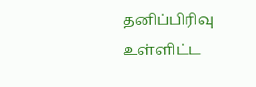தனிப்பிரிவு உள்ளிட்ட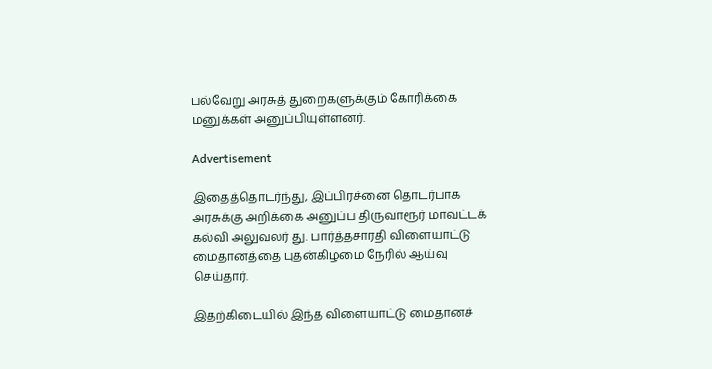பல்வேறு அரசுத் துறைகளுக்கும் கோரிக்கை மனுக்கள் அனுப்பியுள்ளனர்.

Advertisement

இதைத்தொடர்ந்து, இப்பிரச்னை தொடர்பாக அரசுக்கு அறிக்கை அனுப்ப திருவாரூர் மாவட்டக் கல்வி அலுவலர் து. பார்த்தசாரதி விளையாட்டு மைதானத்தை புதன்கிழமை நேரில் ஆய்வு செய்தார்.

இதற்கிடையில் இந்த விளையாட்டு மைதானச்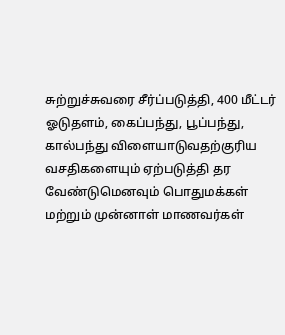சுற்றுச்சுவரை சீர்ப்படுத்தி, 400 மீட்டர் ஓடுதளம், கைப்பந்து, பூப்பந்து, கால்பந்து விளையாடுவதற்குரிய வசதிகளையும் ஏற்படுத்தி தர வேண்டுமெனவும் பொதுமக்கள் மற்றும் முன்னாள் மாணவர்கள்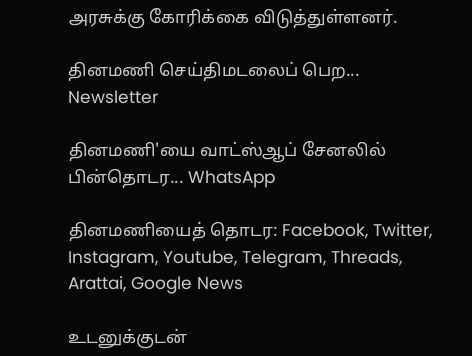அரசுக்கு கோரிக்கை விடுத்துள்ளனர்.

தினமணி செய்திமடலைப் பெற... Newsletter

தினமணி'யை வாட்ஸ்ஆப் சேனலில் பின்தொடர... WhatsApp

தினமணியைத் தொடர: Facebook, Twitter, Instagram, Youtube, Telegram, Threads, Arattai, Google News

உடனுக்குடன்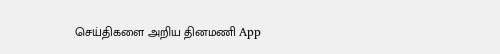செய்திகளை அறிய தினமணி App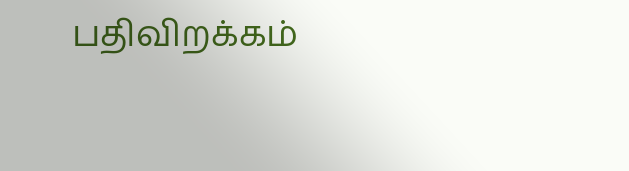பதிவிறக்கம்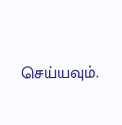செய்யவும்.